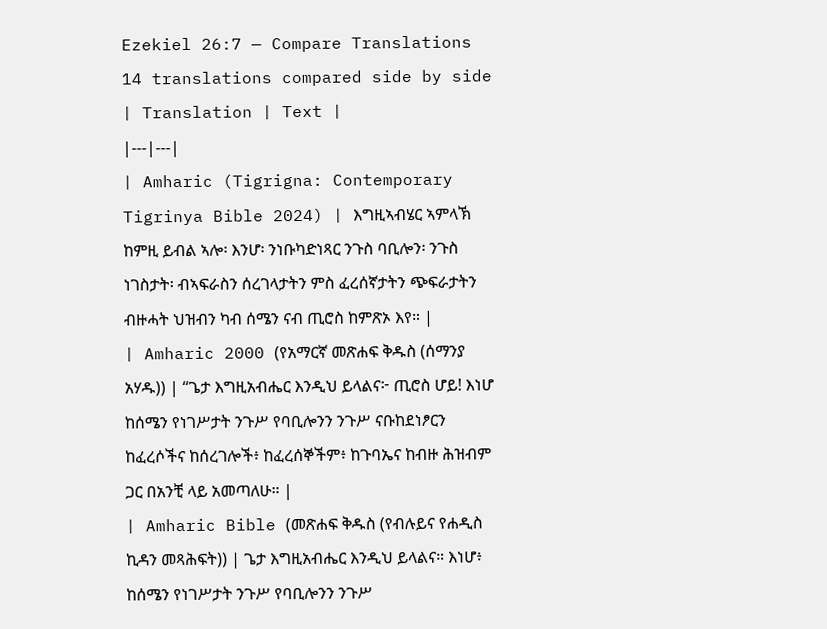Ezekiel 26:7 — Compare Translations
14 translations compared side by side
| Translation | Text |
|---|---|
| Amharic (Tigrigna: Contemporary Tigrinya Bible 2024) | እግዚኣብሄር ኣምላኽ ከምዚ ይብል ኣሎ፡ እንሆ፡ ንነቡካድነጻር ንጉስ ባቢሎን፡ ንጉስ ነገስታት፡ ብኣፍራስን ሰረገላታትን ምስ ፈረሰኛታትን ጭፍራታትን ብዙሓት ህዝብን ካብ ሰሜን ናብ ጢሮስ ከምጽኦ እየ። |
| Amharic 2000 (የአማርኛ መጽሐፍ ቅዱስ (ሰማንያ አሃዱ)) | “ጌታ እግዚአብሔር እንዲህ ይላልና፦ ጢሮስ ሆይ! እነሆ ከሰሜን የነገሥታት ንጉሥ የባቢሎንን ንጉሥ ናቡከደነፆርን ከፈረሶችና ከሰረገሎች፥ ከፈረሰኞችም፥ ከጉባኤና ከብዙ ሕዝብም ጋር በአንቺ ላይ አመጣለሁ። |
| Amharic Bible (መጽሐፍ ቅዱስ (የብሉይና የሐዲስ ኪዳን መጻሕፍት)) | ጌታ እግዚአብሔር እንዲህ ይላልና። እነሆ፥ ከሰሜን የነገሥታት ንጉሥ የባቢሎንን ንጉሥ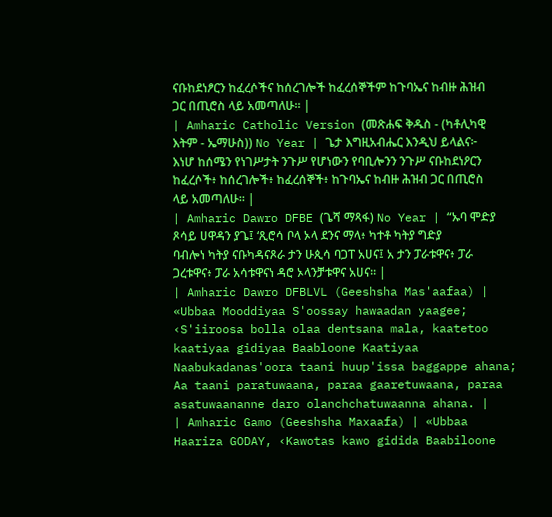ናቡከደነፆርን ከፈረሶችና ከሰረገሎች ከፈረሰኞችም ከጉባኤና ከብዙ ሕዝብ ጋር በጢሮስ ላይ አመጣለሁ። |
| Amharic Catholic Version (መጽሐፍ ቅዱስ - (ካቶሊካዊ እትም - ኤማሁስ)) No Year | ጌታ እግዚአብሔር እንዲህ ይላልና፦ እነሆ ከሰሜን የነገሥታት ንጉሥ የሆነውን የባቢሎንን ንጉሥ ናቡከደነዖርን ከፈረሶች፥ ከሰረገሎች፥ ከፈረሰኞች፥ ከጉባኤና ከብዙ ሕዝብ ጋር በጢሮስ ላይ አመጣለሁ። |
| Amharic Dawro DFBE (ጌሻ ማጻፋ) No Year | “ኡባ ሞድያ ጾሳይ ሀዋዳን ያጌ፤ ‘ጺሮሳ ቦላ ኦላ ደንና ማላ፥ ካተቶ ካትያ ግድያ ባብሎነ ካትያ ናቡካዳናጾራ ታን ሁጲሳ ባጋፐ አሀና፤ አ ታን ፓራቱዋና፥ ፓራ ጋረቱዋና፥ ፓራ አሳቱዋናነ ዳሮ ኦላንቻቱዋና አሀና። |
| Amharic Dawro DFBLVL (Geeshsha Mas'aafaa) | «Ubbaa Mooddiyaa S'oossay hawaadan yaagee; ‹S'iiroosa bolla olaa dentsana mala, kaatetoo kaatiyaa gidiyaa Baabloone Kaatiyaa Naabukadanas'oora taani huup'issa baggappe ahana; Aa taani paratuwaana, paraa gaaretuwaana, paraa asatuwaananne daro olanchchatuwaanna ahana. |
| Amharic Gamo (Geeshsha Maxaafa) | «Ubbaa Haariza GODAY, ‹Kawotas kawo gidida Baabiloone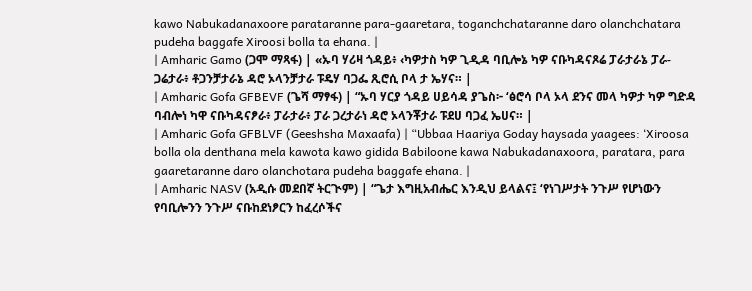kawo Nabukadanaxoore parataranne para-gaaretara, toganchchataranne daro olanchchatara pudeha baggafe Xiroosi bolla ta ehana. |
| Amharic Gamo (ጋሞ ማጻፋ) | «ኡባ ሃሪዛ ጎዳይ፥ ‹ካዎታስ ካዎ ጊዲዳ ባቢሎኔ ካዎ ናቡካዳናጾሬ ፓራታራኔ ፓራ-ጋሬታራ፥ ቶጋንቻታራኔ ዳሮ ኦላንቻታራ ፑዴሃ ባጋፌ ጺሮሲ ቦላ ታ ኤሃና። |
| Amharic Gofa GFBEVF (ጌሻ ማፃፋ) | “ኡባ ሃርያ ጎዳይ ሀይሳዳ ያጌስ፦ ‘ፅሮሳ ቦላ ኦላ ደንና መላ ካዎታ ካዎ ግድዳ ባብሎነ ካዋ ናቡካዳናፆራ፥ ፓራታራ፥ ፓራ ጋረታራነ ዳሮ ኦላንቾታራ ፑደሀ ባጋፈ ኤሀና። |
| Amharic Gofa GFBLVF (Geeshsha Maxaafa) | “Ubbaa Haariya Goday haysada yaagees: ‘Xiroosa bolla ola denthana mela kawota kawo gidida Babiloone kawa Nabukadanaxoora, paratara, para gaaretaranne daro olanchotara pudeha baggafe ehana. |
| Amharic NASV (አዲሱ መደበኛ ትርጒም) | “ጌታ እግዚአብሔር እንዲህ ይላልና፤ ‘የነገሥታት ንጉሥ የሆነውን የባቢሎንን ንጉሥ ናቡከደነፆርን ከፈረሶችና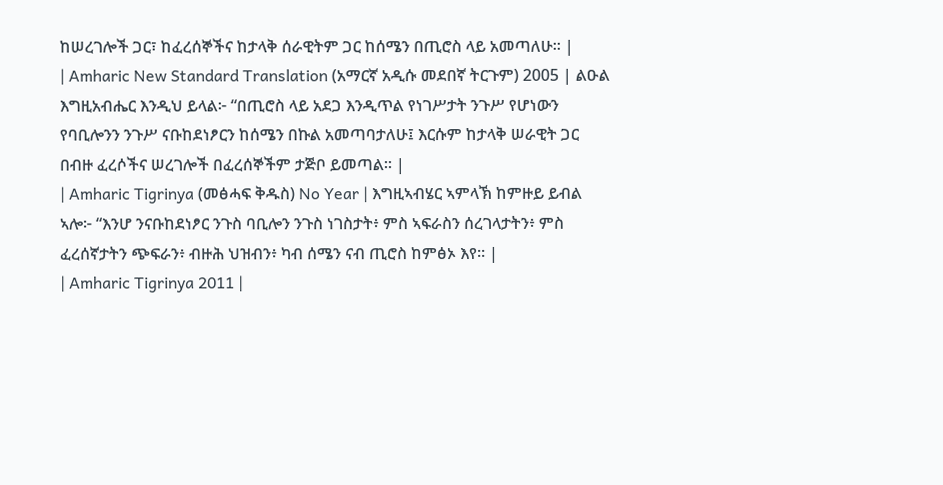ከሠረገሎች ጋር፣ ከፈረሰኞችና ከታላቅ ሰራዊትም ጋር ከሰሜን በጢሮስ ላይ አመጣለሁ። |
| Amharic New Standard Translation (አማርኛ አዲሱ መደበኛ ትርጉም) 2005 | ልዑል እግዚአብሔር እንዲህ ይላል፦ “በጢሮስ ላይ አደጋ እንዲጥል የነገሥታት ንጉሥ የሆነውን የባቢሎንን ንጉሥ ናቡከደነፆርን ከሰሜን በኩል አመጣባታለሁ፤ እርሱም ከታላቅ ሠራዊት ጋር በብዙ ፈረሶችና ሠረገሎች በፈረሰኞችም ታጅቦ ይመጣል። |
| Amharic Tigrinya (መፅሓፍ ቅዱስ) No Year | እግዚኣብሄር ኣምላኽ ከምዙይ ይብል ኣሎ፦ “እንሆ ንናቡከደነፆር ንጉስ ባቢሎን ንጉስ ነገስታት፥ ምስ ኣፍራስን ሰረገላታትን፥ ምስ ፈረሰኛታትን ጭፍራን፥ ብዙሕ ህዝብን፥ ካብ ሰሜን ናብ ጢሮስ ከምፅኦ እየ። |
| Amharic Tigrinya 2011 |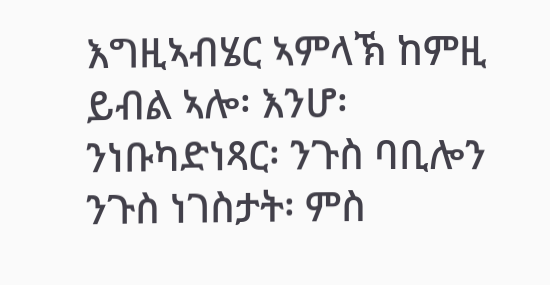እግዚኣብሄር ኣምላኽ ከምዚ ይብል ኣሎ፡ እንሆ፡ ንነቡካድነጻር፡ ንጉስ ባቢሎን ንጉስ ነገስታት፡ ምስ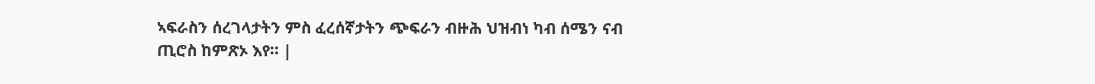ኣፍራስን ሰረገላታትን ምስ ፈረሰኛታትን ጭፍራን ብዙሕ ህዝብነ ካብ ሰሜን ናብ ጢሮስ ከምጽኦ እየ። |